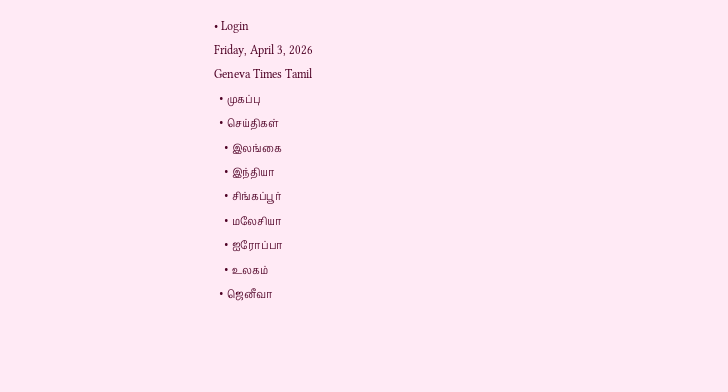• Login
Friday, April 3, 2026
Geneva Times Tamil
  • முகப்பு
  • செய்திகள்
    • இலங்கை
    • இந்தியா
    • சிங்கப்பூர்
    • மலேசியா
    • ஐரோப்பா
    • உலகம்
  • ஜெனீவா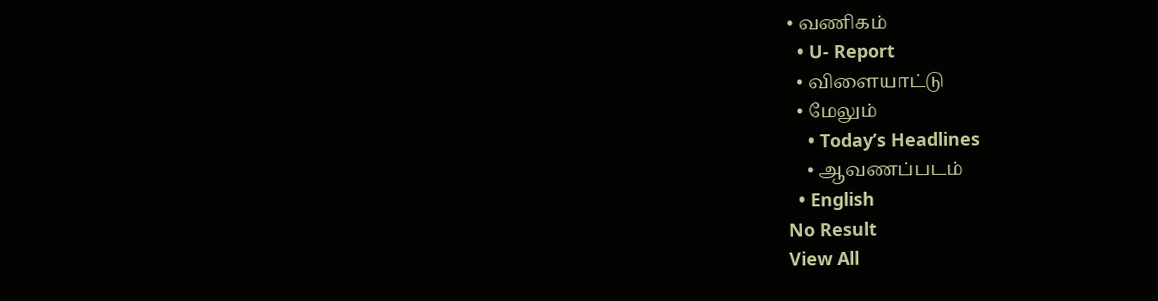• வணிகம்
  • U- Report
  • விளையாட்டு
  • மேலும்
    • Today’s Headlines
    • ஆவணப்படம்
  • English
No Result
View All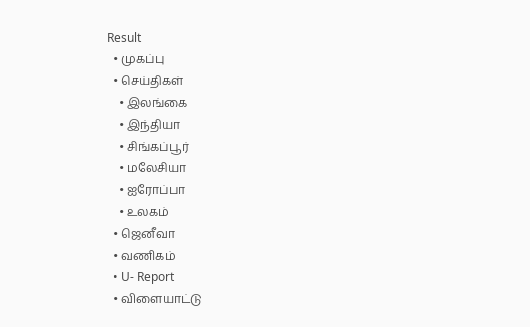Result
  • முகப்பு
  • செய்திகள்
    • இலங்கை
    • இந்தியா
    • சிங்கப்பூர்
    • மலேசியா
    • ஐரோப்பா
    • உலகம்
  • ஜெனீவா
  • வணிகம்
  • U- Report
  • விளையாட்டு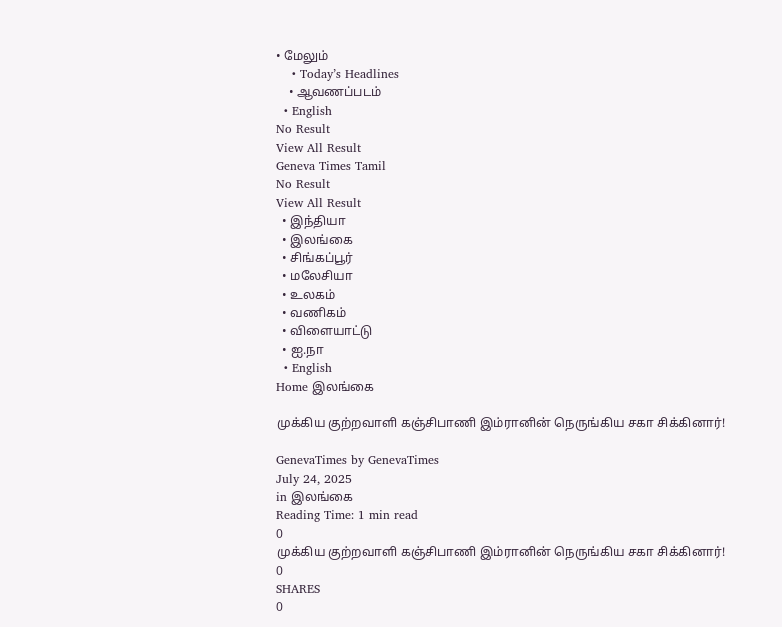• மேலும்
    • Today’s Headlines
    • ஆவணப்படம்
  • English
No Result
View All Result
Geneva Times Tamil
No Result
View All Result
  • இந்தியா
  • இலங்கை
  • சிங்கப்பூர்
  • மலேசியா
  • உலகம்
  • வணிகம்
  • விளையாட்டு
  • ஐ.நா
  • English
Home இலங்கை

முக்கிய குற்றவாளி கஞ்சிபாணி இம்ரானின் நெருங்கிய சகா சிக்கினார்!

GenevaTimes by GenevaTimes
July 24, 2025
in இலங்கை
Reading Time: 1 min read
0
முக்கிய குற்றவாளி கஞ்சிபாணி இம்ரானின் நெருங்கிய சகா சிக்கினார்!
0
SHARES
0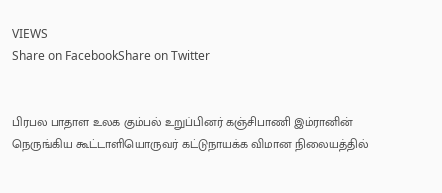VIEWS
Share on FacebookShare on Twitter


பிரபல பாதாள உலக கும்பல் உறுப்பினர் கஞ்சிபாணி இம்ரானின் நெருங்கிய கூட்டாளியொருவர் கட்டுநாயக்க விமான நிலையத்தில்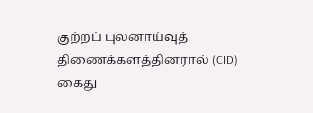குற்றப் புலனாய்வுத் திணைக்களத்தினரால் (CID) கைது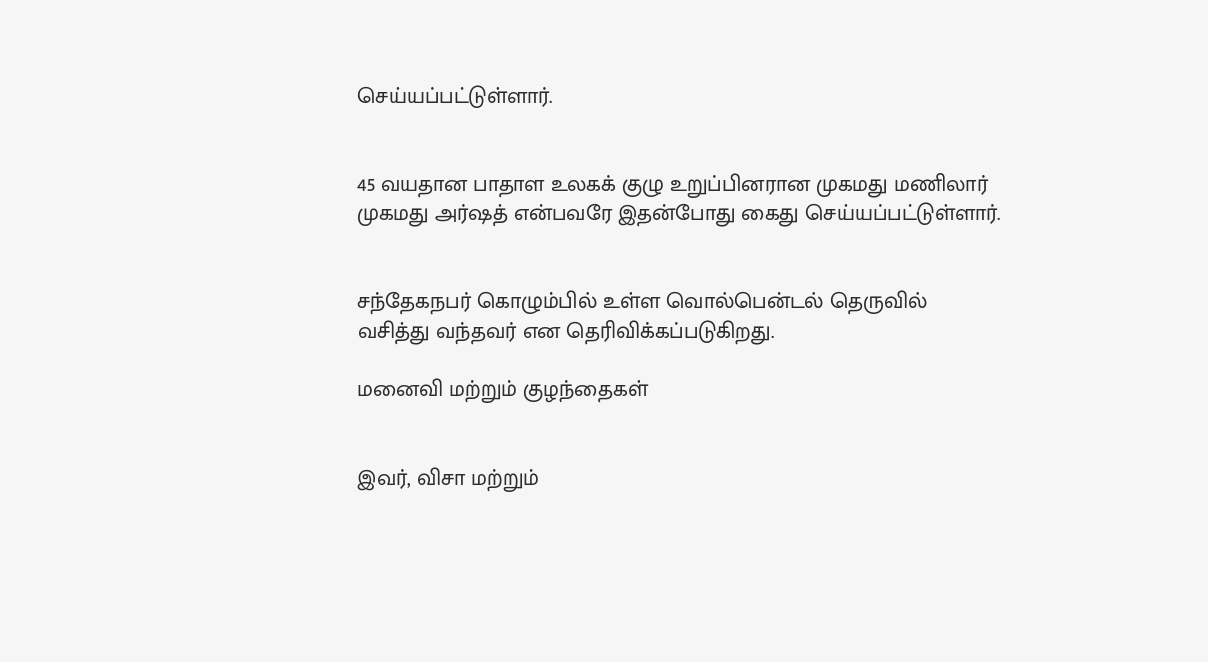செய்யப்பட்டுள்ளார்.


45 வயதான பாதாள உலகக் குழு உறுப்பினரான முகமது மணிலார் முகமது அர்ஷத் என்பவரே இதன்போது கைது செய்யப்பட்டுள்ளார்.


சந்தேகநபர் கொழும்பில் உள்ள வொல்பென்டல் தெருவில் வசித்து வந்தவர் என தெரிவிக்கப்படுகிறது.

மனைவி மற்றும் குழந்தைகள்


இவர், விசா மற்றும்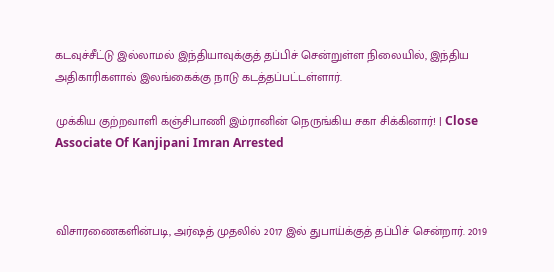கடவுச்சீட்டு இல்லாமல் இந்தியாவுக்குத் தப்பிச் சென்றுள்ள நிலையில், இந்திய அதிகாரிகளால் இலங்கைக்கு நாடு கடத்தப்பட்டள்ளார்.

முக்கிய குற்றவாளி கஞ்சிபாணி இம்ரானின் நெருங்கிய சகா சிக்கினார்! | Close Associate Of Kanjipani Imran Arrested



விசாரணைகளின்படி, அர்ஷத் முதலில் 2017 இல் துபாய்க்குத் தப்பிச் சென்றார். 2019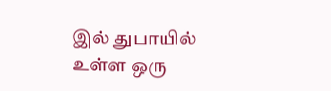இல் துபாயில் உள்ள ஒரு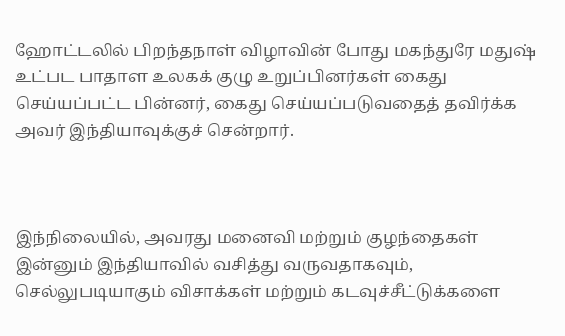ஹோட்டலில் பிறந்தநாள் விழாவின் போது மகந்துரே மதுஷ் உட்பட பாதாள உலகக் குழு உறுப்பினர்கள் கைது செய்யப்பட்ட பின்னர், கைது செய்யப்படுவதைத் தவிர்க்க அவர் இந்தியாவுக்குச் சென்றார்.



இந்நிலையில், அவரது மனைவி மற்றும் குழந்தைகள் இன்னும் இந்தியாவில் வசித்து வருவதாகவும், செல்லுபடியாகும் விசாக்கள் மற்றும் கடவுச்சீட்டுக்களை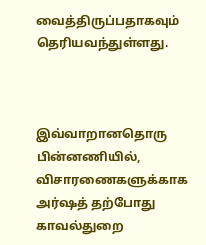வைத்திருப்பதாகவும் தெரியவந்துள்ளது.



இவ்வாறானதொரு பின்னணியில், விசாரணைகளுக்காக அர்ஷத் தற்போது காவல்துறை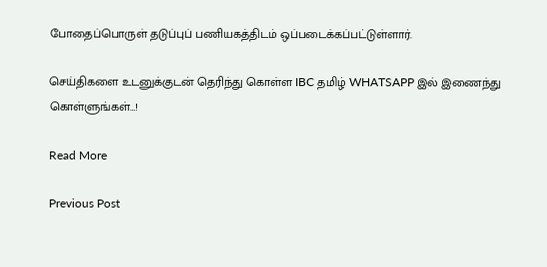போதைப்பொருள் தடுப்புப் பணியகத்திடம் ஒப்படைக்கப்பட்டுள்ளார்.

செய்திகளை உடனுக்குடன் தெரிந்து கொள்ள IBC தமிழ் WHATSAPP இல் இணைந்து கொள்ளுங்கள்…!

Read More

Previous Post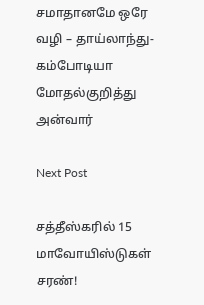சமாதானமே ஒரே வழி – தாய்லாந்து-கம்போடியா மோதல்குறித்து அன்வார்

Next Post

சத்தீஸ்கரில் 15 மாவோயிஸ்டுகள் சரண்!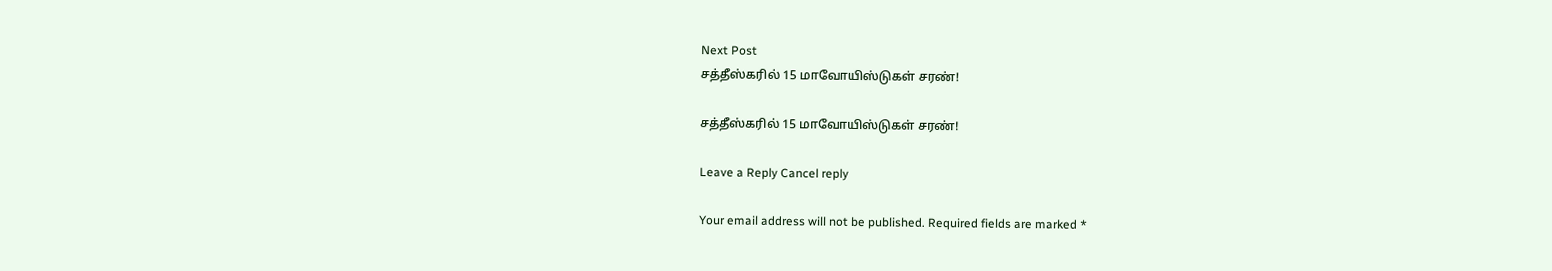Next Post
சத்தீஸ்கரில் 15 மாவோயிஸ்டுகள் சரண்!

சத்தீஸ்கரில் 15 மாவோயிஸ்டுகள் சரண்!

Leave a Reply Cancel reply

Your email address will not be published. Required fields are marked *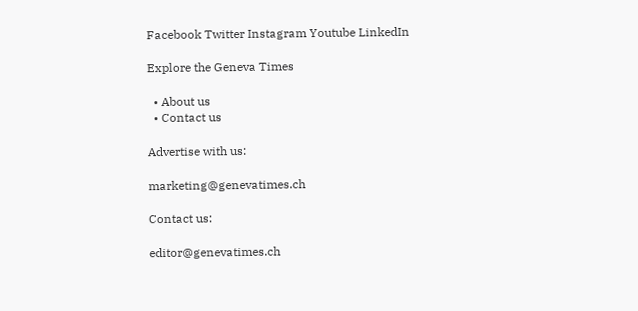Facebook Twitter Instagram Youtube LinkedIn

Explore the Geneva Times

  • About us
  • Contact us

Advertise with us:

marketing@genevatimes.ch

Contact us:

editor@genevatimes.ch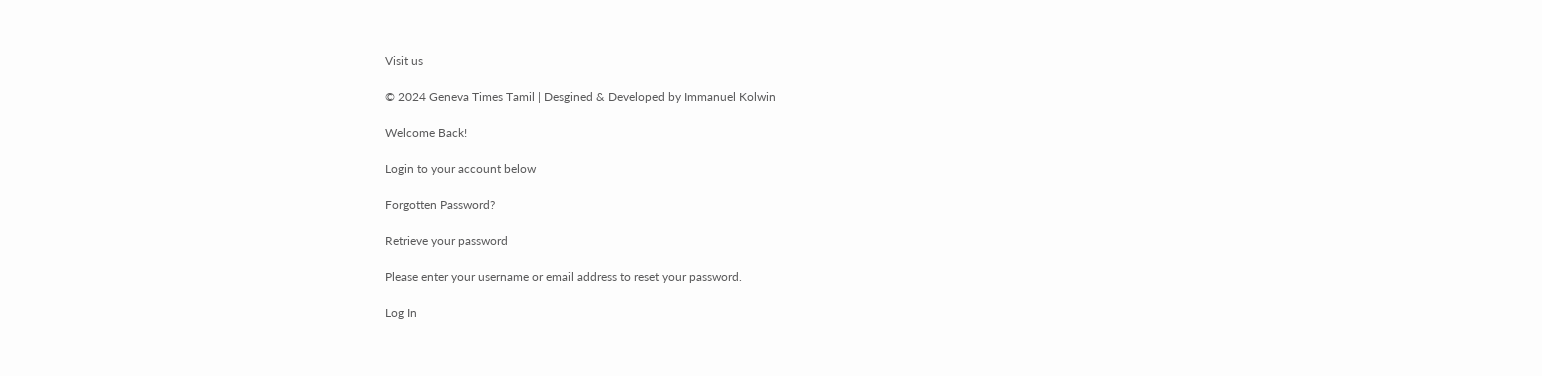Visit us

© 2024 Geneva Times Tamil | Desgined & Developed by Immanuel Kolwin

Welcome Back!

Login to your account below

Forgotten Password?

Retrieve your password

Please enter your username or email address to reset your password.

Log In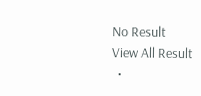No Result
View All Result
  •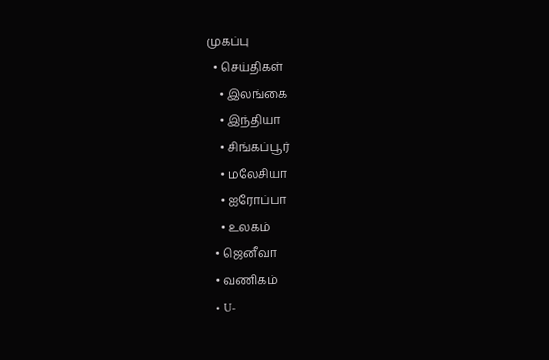முகப்பு
  • செய்திகள்
    • இலங்கை
    • இந்தியா
    • சிங்கப்பூர்
    • மலேசியா
    • ஐரோப்பா
    • உலகம்
  • ஜெனீவா
  • வணிகம்
  • U-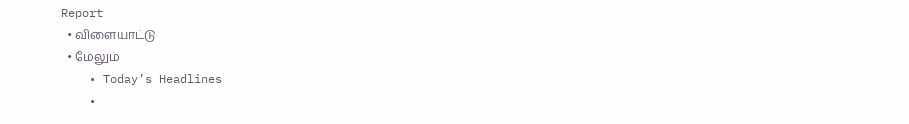Report
  • விளையாட்டு
  • மேலும்
    • Today’s Headlines
    •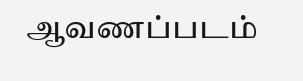ஆவணப்படம்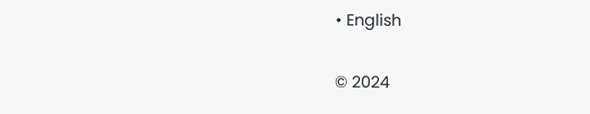• English

© 2024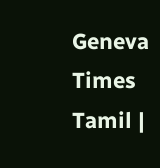Geneva Times Tamil |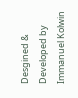Desgined & Developed by Immanuel Kolwin